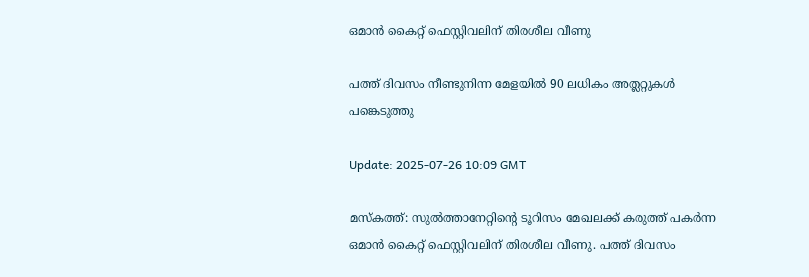ഒമാൻ കൈറ്റ് ഫെസ്റ്റിവലിന് തിരശീല വീണു

പത്ത് ദിവസം നീണ്ടുനിന്ന മേളയിൽ 90 ലധികം അത്ലറ്റുകൾ പങ്കെടുത്തു

Update: 2025-07-26 10:09 GMT

മസ്‌കത്ത്: സുൽത്താനേറ്റിന്റെ ടൂറിസം മേഖലക്ക് കരുത്ത് പകർന്ന ഒമാൻ കൈറ്റ് ഫെസ്റ്റിവലിന് തിരശീല വീണു. പത്ത് ദിവസം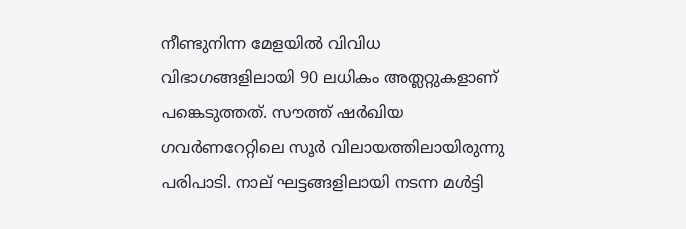നീണ്ടുനിന്ന മേളയിൽ വിവിധ വിഭാഗങ്ങളിലായി 90 ലധികം അത്ലറ്റുകളാണ് പങ്കെടുത്തത്. സൗത്ത് ഷർഖിയ ഗവർണറേറ്റിലെ സൂർ വിലായത്തിലായിരുന്നു പരിപാടി. നാല് ഘട്ടങ്ങളിലായി നടന്ന മൾട്ടി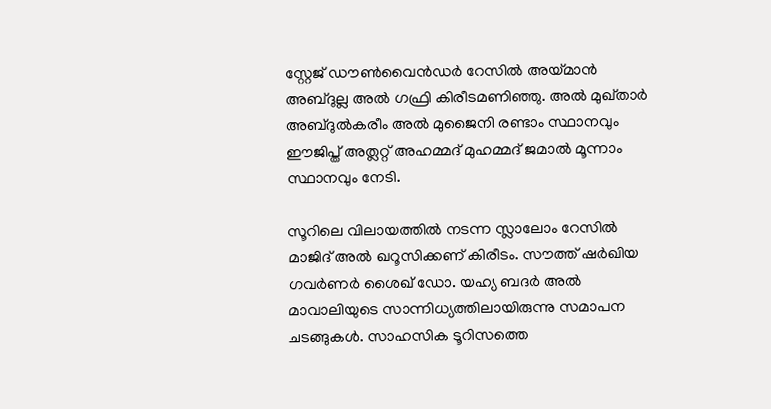സ്റ്റേജ് ഡൗൺവൈൻഡർ റേസിൽ അയ്മാൻ അബ്ദുല്ല അൽ ഗഫ്രി കിരീടമണിഞ്ഞു. അൽ മുഖ്താർ അബ്ദുൽകരീം അൽ മുജൈനി രണ്ടാം സ്ഥാനവും ഈജിപ്ത് അത്ലറ്റ് അഹമ്മദ് മുഹമ്മദ് ജമാൽ മൂന്നാം സ്ഥാനവും നേടി.

സൂറിലെ വിലായത്തിൽ നടന്ന സ്ലാലോം റേസിൽ മാജിദ് അൽ ഖറൂസിക്കണ് കിരീടം. സൗത്ത് ഷർഖിയ ഗവർണർ ശൈഖ് ഡോ. യഹ്യ ബദർ അൽ മാവാലിയുടെ സാന്നിധ്യത്തിലായിരുന്നു സമാപന ചടങ്ങുകൾ. സാഹസിക ടൂറിസത്തെ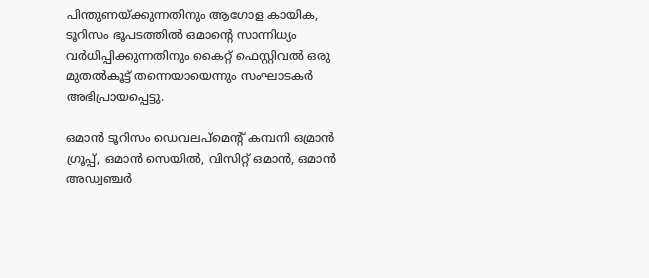പിന്തുണയ്ക്കുന്നതിനും ആഗോള കായിക, ടൂറിസം ഭൂപടത്തിൽ ഒമാന്റെ സാന്നിധ്യം വർധിപ്പിക്കുന്നതിനും കൈറ്റ് ഫെസ്റ്റിവൽ ഒരു മുതൽകൂട്ട് തന്നെയായെന്നും സംഘാടകർ അഭിപ്രായപ്പെട്ടു.

ഒമാൻ ടൂറിസം ഡെവലപ്മെന്റ് കമ്പനി ഒമ്രാൻ ഗ്രൂപ്പ്, ഒമാൻ സെയിൽ, വിസിറ്റ് ഒമാൻ, ഒമാൻ അഡ്വഞ്ചർ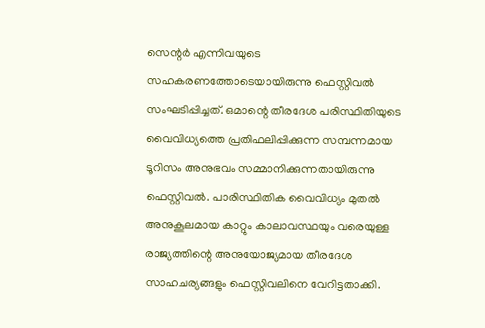സെന്റർ എന്നിവയുടെ സഹകരണത്തോടെയായിരുന്നു ഫെസ്റ്റിവൽ സംഘടിപ്പിച്ചത്. ഒമാന്റെ തീരദേശ പരിസ്ഥിതിയുടെ വൈവിധ്യത്തെ പ്രതിഫലിപ്പിക്കുന്ന സമ്പന്നമായ ടൂറിസം അനുഭവം സമ്മാനിക്കുന്നതായിരുന്നു ഫെസ്റ്റിവൽ. പാരിസ്ഥിതിക വൈവിധ്യം മുതൽ അനുകൂലമായ കാറ്റും കാലാവസ്ഥയും വരെയുള്ള രാജ്യത്തിന്റെ അനുയോജ്യമായ തീരദേശ സാഹചര്യങ്ങളും ഫെസ്റ്റിവലിനെ വേറിട്ടതാക്കി.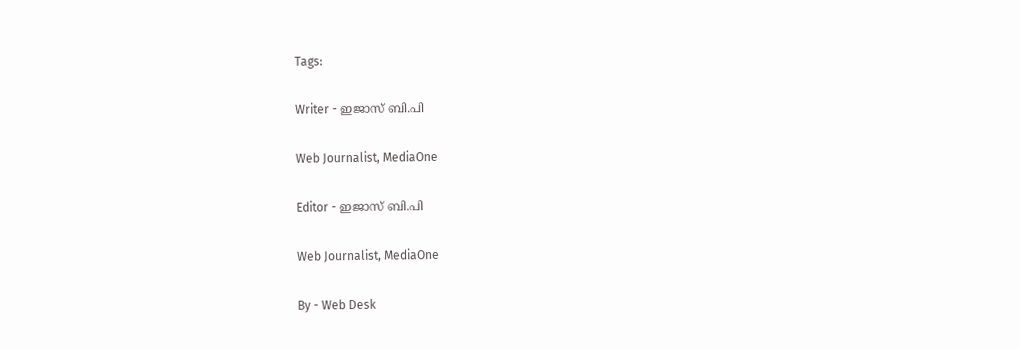Tags:

Writer - ഇജാസ് ബി.പി

Web Journalist, MediaOne

Editor - ഇജാസ് ബി.പി

Web Journalist, MediaOne

By - Web Desk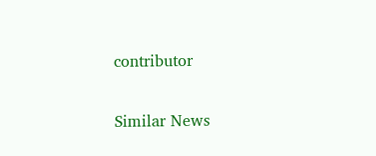contributor

Similar News